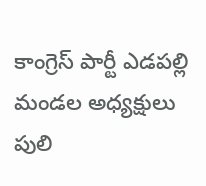కాంగ్రెస్ పార్టీ ఎడపల్లి మండల అధ్యక్షులు పులి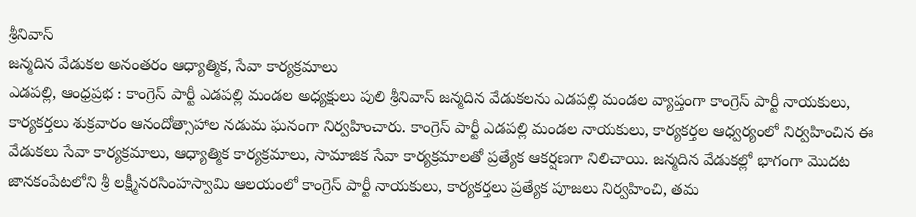శ్రీనివాస్
జన్మదిన వేడుకల అనంతరం ఆధ్యాత్మిక, సేవా కార్యక్రమాలు
ఎడపల్లి, ఆంధ్రప్రభ : కాంగ్రెస్ పార్టీ ఎడపల్లి మండల అధ్యక్షులు పులి శ్రీనివాస్ జన్మదిన వేడుకలను ఎడపల్లి మండల వ్యాప్తంగా కాంగ్రెస్ పార్టీ నాయకులు, కార్యకర్తలు శుక్రవారం ఆనందోత్సాహాల నడుమ ఘనంగా నిర్వహించారు. కాంగ్రెస్ పార్టీ ఎడపల్లి మండల నాయకులు, కార్యకర్తల ఆధ్వర్యంలో నిర్వహించిన ఈ వేడుకలు సేవా కార్యక్రమాలు, ఆధ్యాత్మిక కార్యక్రమాలు, సామాజిక సేవా కార్యక్రమాలతో ప్రత్యేక ఆకర్షణగా నిలిచాయి. జన్మదిన వేడుకల్లో భాగంగా మొదట జానకంపేటలోని శ్రీ లక్ష్మీనరసింహస్వామి ఆలయంలో కాంగ్రెస్ పార్టీ నాయకులు, కార్యకర్తలు ప్రత్యేక పూజలు నిర్వహించి, తమ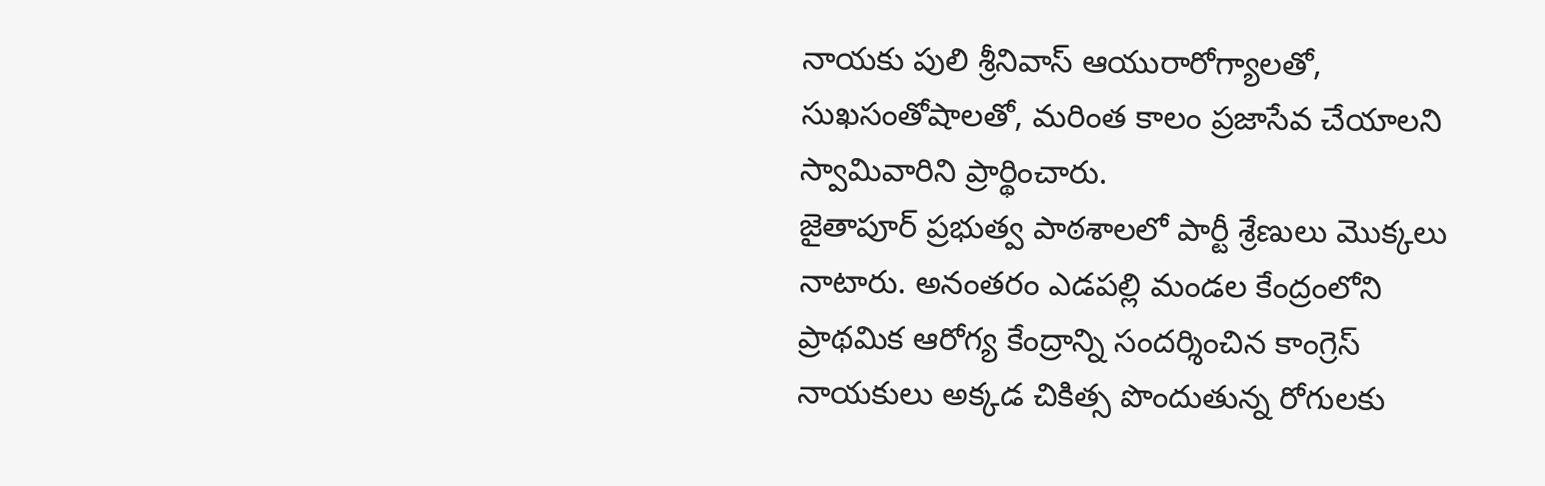నాయకు పులి శ్రీనివాస్ ఆయురారోగ్యాలతో, సుఖసంతోషాలతో, మరింత కాలం ప్రజాసేవ చేయాలని స్వామివారిని ప్రార్థించారు.
జైతాపూర్ ప్రభుత్వ పాఠశాలలో పార్టీ శ్రేణులు మొక్కలు నాటారు. అనంతరం ఎడపల్లి మండల కేంద్రంలోని ప్రాథమిక ఆరోగ్య కేంద్రాన్ని సందర్శించిన కాంగ్రెస్ నాయకులు అక్కడ చికిత్స పొందుతున్న రోగులకు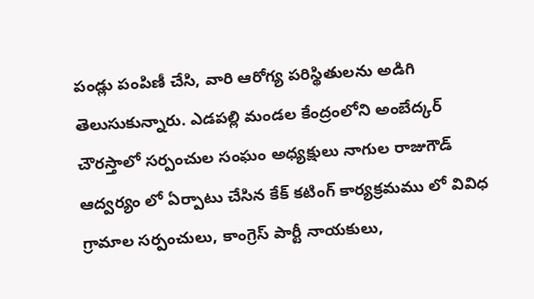పండ్లు పంపిణీ చేసి, వారి ఆరోగ్య పరిస్థితులను అడిగి తెలుసుకున్నారు. ఎడపల్లి మండల కేంద్రంలోని అంబేద్కర్ చౌరస్తాలో సర్పంచుల సంఘం అధ్యక్షులు నాగుల రాజుగౌడ్ ఆద్వర్యం లో ఏర్పాటు చేసిన కేక్ కటింగ్ కార్యక్రమము లో వివిధ గ్రామాల సర్పంచులు, కాంగ్రెస్ పార్టీ నాయకులు,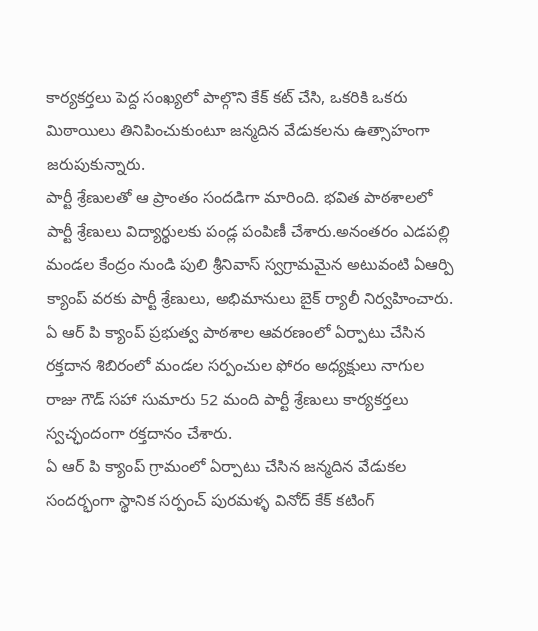కార్యకర్తలు పెద్ద సంఖ్యలో పాల్గొని కేక్ కట్ చేసి, ఒకరికి ఒకరు మిఠాయిలు తినిపించుకుంటూ జన్మదిన వేడుకలను ఉత్సాహంగా జరుపుకున్నారు.
పార్టీ శ్రేణులతో ఆ ప్రాంతం సందడిగా మారింది. భవిత పాఠశాలలో పార్టీ శ్రేణులు విద్యార్థులకు పండ్ల పంపిణీ చేశారు.అనంతరం ఎడపల్లి మండల కేంద్రం నుండి పులి శ్రీనివాస్ స్వగ్రామమైన అటువంటి ఏఆర్పి క్యాంప్ వరకు పార్టీ శ్రేణులు, అభిమానులు బైక్ ర్యాలీ నిర్వహించారు. ఏ ఆర్ పి క్యాంప్ ప్రభుత్వ పాఠశాల ఆవరణంలో ఏర్పాటు చేసిన రక్తదాన శిబిరంలో మండల సర్పంచుల ఫోరం అధ్యక్షులు నాగుల రాజు గౌడ్ సహా సుమారు 52 మంది పార్టీ శ్రేణులు కార్యకర్తలు స్వచ్ఛందంగా రక్తదానం చేశారు.
ఏ ఆర్ పి క్యాంప్ గ్రామంలో ఏర్పాటు చేసిన జన్మదిన వేడుకల సందర్భంగా స్థానిక సర్పంచ్ పురమళ్ళ వినోద్ కేక్ కటింగ్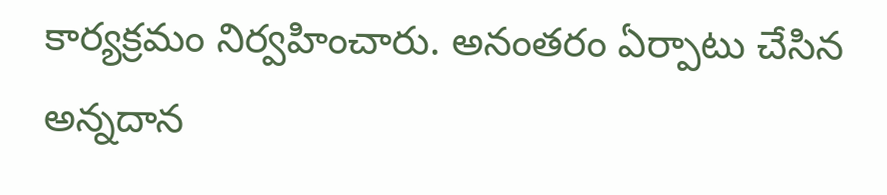కార్యక్రమం నిర్వహించారు. అనంతరం ఏర్పాటు చేసిన అన్నదాన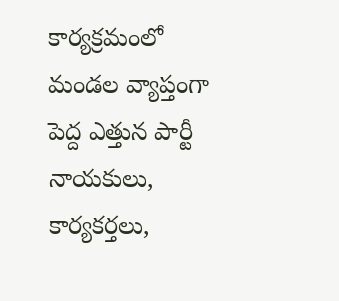కార్యక్రమంలో మండల వ్యాప్తంగా పెద్ద ఎత్తున పార్టీ నాయకులు, కార్యకర్తలు,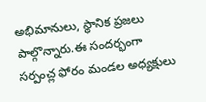అభిమానులు, స్థానిక ప్రజలు పాల్గొన్నారు.ఈ సందర్భంగా సర్పంచ్ల ఫోరం మండల అధ్యక్షులు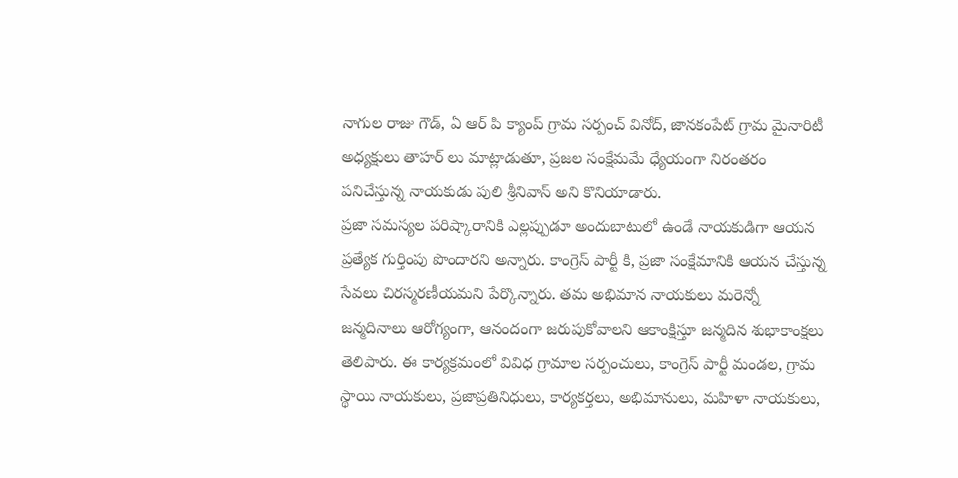నాగుల రాజు గౌడ్, ఏ ఆర్ పి క్యాంప్ గ్రామ సర్పంచ్ వినోద్, జానకంపేట్ గ్రామ మైనారిటీ అధ్యక్షులు తాహర్ లు మాట్లాడుతూ, ప్రజల సంక్షేమమే ధ్యేయంగా నిరంతరం పనిచేస్తున్న నాయకుడు పులి శ్రీనివాస్ అని కొనియాడారు.
ప్రజా సమస్యల పరిష్కారానికి ఎల్లప్పుడూ అందుబాటులో ఉండే నాయకుడిగా ఆయన ప్రత్యేక గుర్తింపు పొందారని అన్నారు. కాంగ్రెస్ పార్టీ కి, ప్రజా సంక్షేమానికి ఆయన చేస్తున్న సేవలు చిరస్మరణీయమని పేర్కొన్నారు. తమ అభిమాన నాయకులు మరెన్నో జన్మదినాలు ఆరోగ్యంగా, ఆనందంగా జరుపుకోవాలని ఆకాంక్షిస్తూ జన్మదిన శుభాకాంక్షలు తెలిపారు. ఈ కార్యక్రమంలో వివిధ గ్రామాల సర్పంచులు, కాంగ్రెస్ పార్టీ మండల, గ్రామ స్థాయి నాయకులు, ప్రజాప్రతినిధులు, కార్యకర్తలు, అభిమానులు, మహిళా నాయకులు,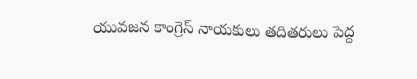యువజన కాంగ్రెస్ నాయకులు తదితరులు పెద్ద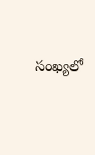సంఖ్యలో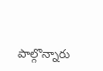పాల్గొన్నారు